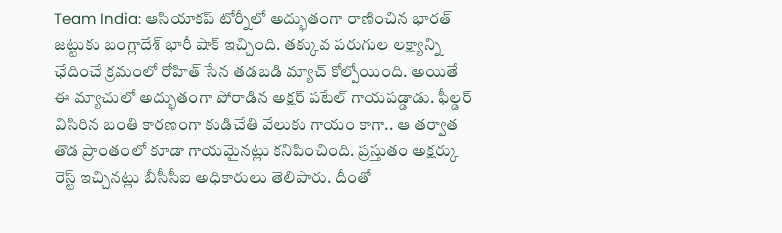Team India: ఆసియాకప్ టోర్నీలో అద్భుతంగా రాణించిన భారత్ జట్టుకు బంగ్లాదేశ్ భారీ షాక్ ఇచ్చింది. తక్కువ పరుగుల లక్ష్యాన్ని ఛేదించే క్రమంలో రోహిత్ సేన తడబడి మ్యాచ్ కోల్పోయింది. అయితే ఈ మ్యాచులో అద్భుతంగా పోరాడిన అక్షర్ పటేల్ గాయపడ్డాడు. ఫీల్డర్ విసిరిన బంతి కారణంగా కుడిచేతి వేలుకు గాయం కాగా.. ఆ తర్వాత తొడ ప్రాంతంలో కూడా గాయమైనట్లు కనిపించింది. ప్రస్తుతం అక్షర్కు రెస్ట్ ఇచ్చినట్లు బీసీసీఐ అధికారులు తెలిపారు. దీంతో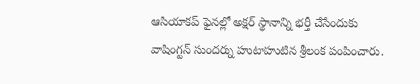ఆసియాకప్ ఫైనల్లో అక్షర్ స్థానాన్ని భర్తీ చేసేందుకు వాషింగ్టన్ సుందర్ను హుటాహుటిన శ్రీలంక పంపించారు.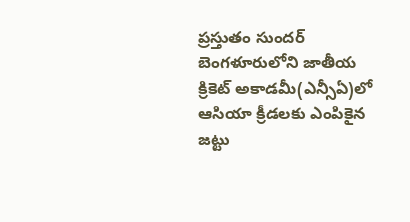ప్రస్తుతం సుందర్ బెంగళూరులోని జాతీయ క్రికెట్ అకాడమీ(ఎన్సీఏ)లో ఆసియా క్రీడలకు ఎంపికైన జట్టు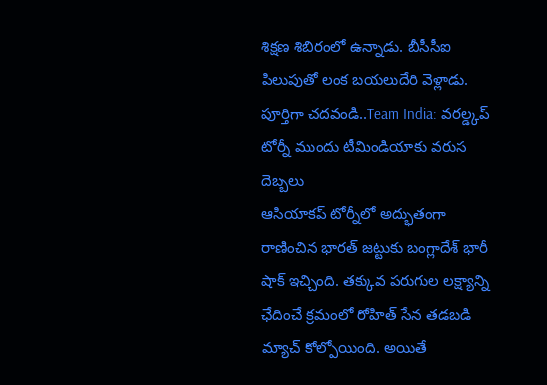శిక్షణ శిబిరంలో ఉన్నాడు. బీసీసీఐ పిలుపుతో లంక బయలుదేరి వెళ్లాడు.
పూర్తిగా చదవండి..Team India: వరల్డ్కప్ టోర్నీ ముందు టీమిండియాకు వరుస దెబ్బలు
ఆసియాకప్ టోర్నీలో అద్భుతంగా రాణించిన భారత్ జట్టుకు బంగ్లాదేశ్ భారీ షాక్ ఇచ్చింది. తక్కువ పరుగుల లక్ష్యాన్ని ఛేదించే క్రమంలో రోహిత్ సేన తడబడి మ్యాచ్ కోల్పోయింది. అయితే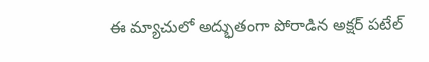ఈ మ్యాచులో అద్భుతంగా పోరాడిన అక్షర్ పటేల్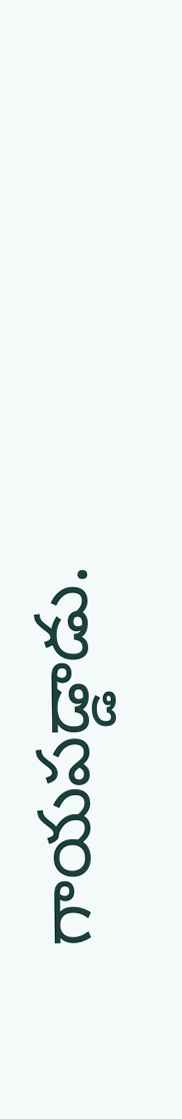గాయపడ్డాడు.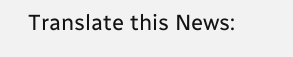Translate this News: